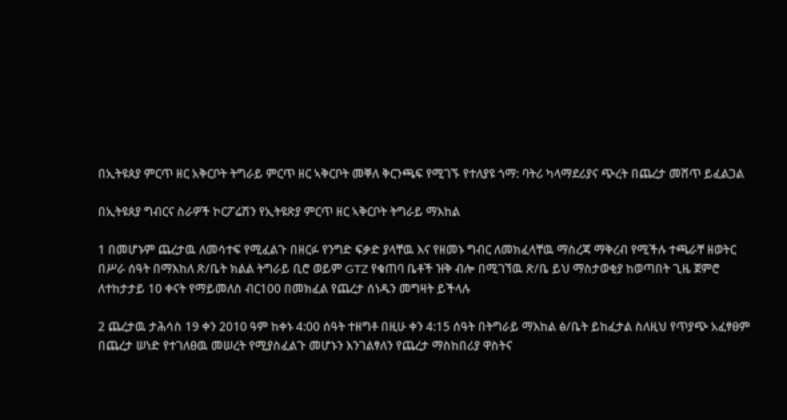በኢትዩጰያ ምርጥ ዘር አቅርቦት ትግራይ ምርጥ ዘር ኣቅርቦት መቐለ ቅርንጫፍ የሚገኙ የተለያዩ ጎማ: ባትሪ ካላማደሪያና ጭረት በጨረታ መሸጥ ይፈልጋል

በኢትዩጰያ ግብርና ስራዎች ኮርፖሬሽን የኢትዩጽያ ምርጥ ዘር ኣቅርቦት ትግራይ ማእከል

1 በመሆኑም ጨረታዉ ለመሳተፍ የሚፈልጉ በዘርፉ የንግድ ፍቃድ ያላቸዉ እና የዘመኑ ግብር ለመክፈላቸዉ ማስረጃ ማቅረብ የሚችሉ ተጫራቸ ዘወትር በሥራ ሰዓት በማእከለ ጽ/ቤት ክልል ትግራይ ቢሮ ወይም GTZ የቁጠባ ቤቶች ዝቅ ብሎ በሚገኘዉ ጽ/ቤ ይህ ማስታወቂያ ከወጣበት ጊዜ ጀምሮ ለተከታታይ 10 ቀናት የማይመለስ ብር100 በመክፈል የጨረታ ሰነዱን መግዛት ይችላሉ

2 ጨረታዉ ታሕሳስ 19 ቀን 2010 ዓም ከቀኑ 4:00 ሰዓት ተዘግቶ በዚሁ ቀን 4:15 ሰዓት በትግራይ ማእከል ፅ/ቤት ይከፈታል ስለዚህ የጥያጭ አፈፃፀም በጨረታ ሠነድ የተገለፀዉ መሠረት የሚያስፈልጉ መሆኑን እንገልፃለን የጨረታ ማስከበሪያ ዋስትና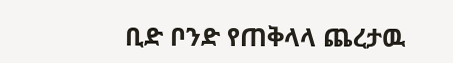ቢድ ቦንድ የጠቅላላ ጨረታዉ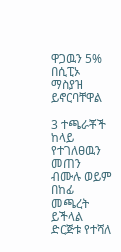ዋጋዉን 5% በሲፒኦ ማስያዝ ይኖርባቸዋል

3 ተጫራቾች ከላይ የተገለፀዉን መጠን ብሙሉ ወይም በከፊ መጫረት ይችላል ድርጅቱ የተሻለ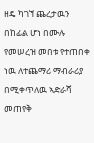ዘዴ ካገኘ ጨረታዉን በከፊል ሆነ በሙሉ የመሠረዝ መበቱ የተጠበቀ ነዉ ለተጨማሪ ማብራሪያ በሚቀጥለዉ ኣድራሻ መጠየቅ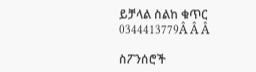ይቻላል ስልከ ቁጥር 0344413779Â Â Â

ስፖንሰሮች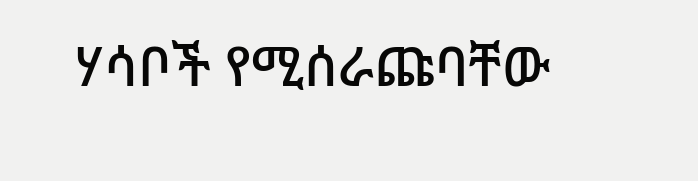ሃሳቦች የሚሰራጩባቸው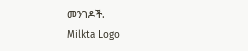መንገዶች.
Milkta Logo